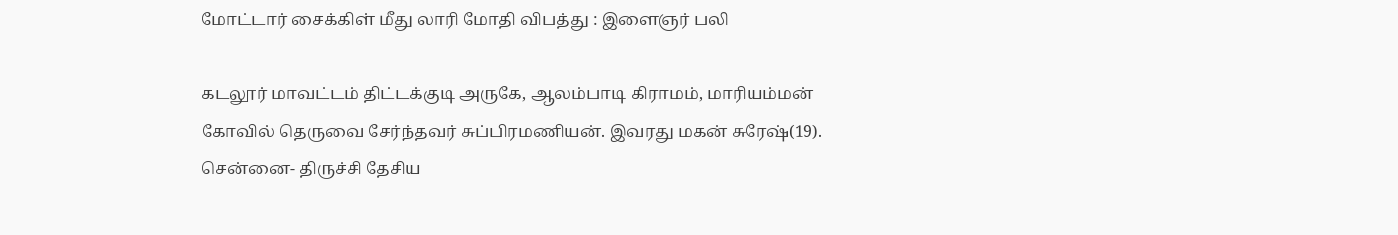மோட்டார் சைக்கிள் மீது லாரி மோதி விபத்து : இளைஞர் பலி

கடலூர் மாவட்டம் திட்டக்குடி அருகே, ஆலம்பாடி கிராமம், மாரியம்மன் கோவில் தெருவை சேர்ந்தவர் சுப்பிரமணியன். இவரது மகன் சுரேஷ்(19). சென்னை- திருச்சி தேசிய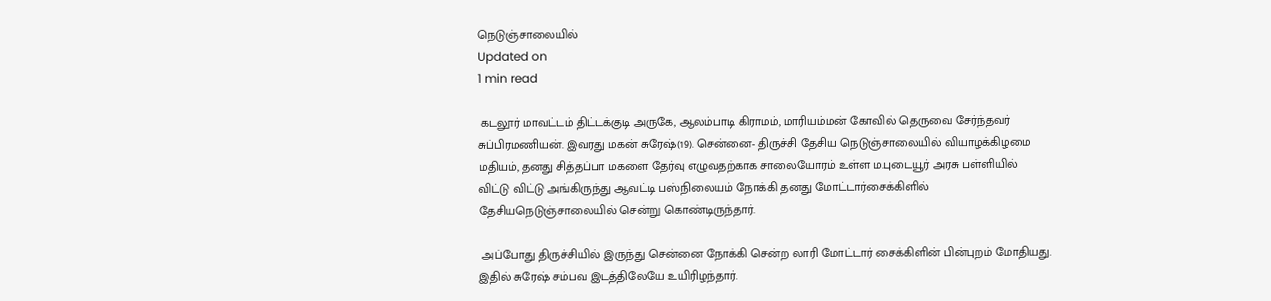நெடுஞ்சாலையில்
Updated on
1 min read

 கடலூர் மாவட்டம் திட்டக்குடி அருகே, ஆலம்பாடி கிராமம், மாரியம்மன் கோவில் தெருவை சேர்ந்தவர் சுப்பிரமணியன். இவரது மகன் சுரேஷ்(19). சென்னை- திருச்சி தேசிய நெடுஞ்சாலையில் வியாழக்கிழமை மதியம், தனது சித்தப்பா மகளை தேர்வு எழுவதற்காக சாலையோரம் உள்ள ம.புடையூர் அரசு பள்ளியில் விட்டு விட்டு அங்கிருந்து ஆவட்டி பஸ்நிலையம் நோக்கி தனது மோட்டார்சைக்கிளில் தேசியநெடுஞ்சாலையில் சென்று கொண்டிருந்தார்.

 அப்போது திருச்சியில் இருந்து சென்னை நோக்கி சென்ற லாரி மோட்டார் சைக்கிளின் பின்புறம் மோதியது. இதில் சுரேஷ் சம்பவ இடத்திலேயே உயிரிழந்தார்.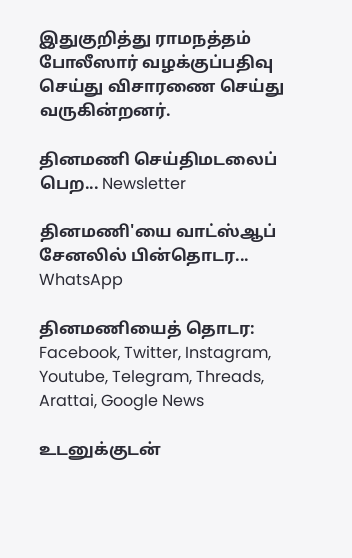இதுகுறித்து ராமநத்தம் போலீஸார் வழக்குப்பதிவு செய்து விசாரணை செய்து வருகின்றனர்.

தினமணி செய்திமடலைப் பெற... Newsletter

தினமணி'யை வாட்ஸ்ஆப் சேனலில் பின்தொடர... WhatsApp

தினமணியைத் தொடர: Facebook, Twitter, Instagram, Youtube, Telegram, Threads, Arattai, Google News

உடனுக்குடன்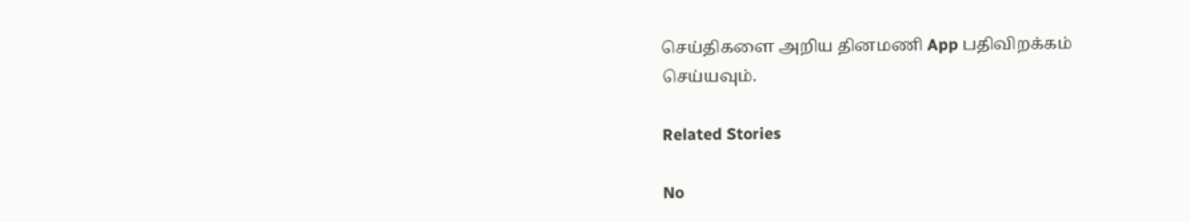செய்திகளை அறிய தினமணி App பதிவிறக்கம் செய்யவும்.

Related Stories

No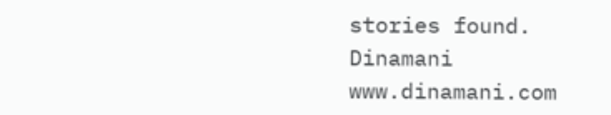stories found.
Dinamani
www.dinamani.com